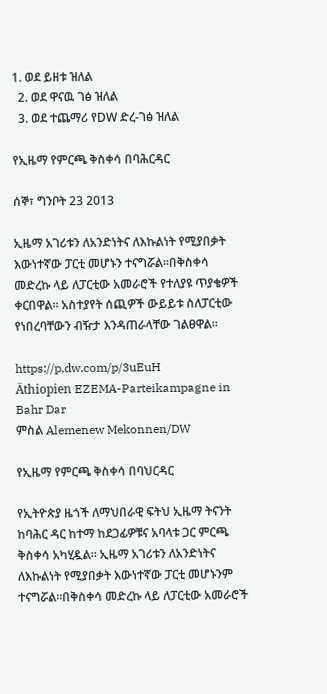1. ወደ ይዘቱ ዝለል
  2. ወደ ዋናዉ ገፅ ዝለል
  3. ወደ ተጨማሪ የDW ድረ-ገፅ ዝለል

የኢዜማ የምርጫ ቅስቀሳ በባሕርዳር

ሰኞ፣ ግንቦት 23 2013

ኢዜማ አገሪቱን ለአንድነትና ለእኩልነት የሚያበቃት እውነተኛው ፓርቲ መሆኑን ተናግሯል።በቅስቀሳ መድረኩ ላይ ለፓርቲው አመራሮች የተለያዩ ጥያቄዎች ቀርበዋል። አስተያየት ሰጪዎች ውይይቱ ስለፓርቲው የነበረባቸውን ብዥታ እንዳጠራላቸው ገልፀዋል።

https://p.dw.com/p/3uEuH
Äthiopien EZEMA-Parteikampagne in Bahr Dar
ምስል Alemenew Mekonnen/DW

የኢዜማ የምርጫ ቅስቀሳ በባህርዳር

የኢትዮጵያ ዜጎች ለማህበራዊ ፍትህ ኢዜማ ትናንት ከባሕር ዳር ከተማ ከደጋፊዎቹና አባላቱ ጋር ምርጫ ቅስቀሳ አካሂዷል፡፡ ኢዜማ አገሪቱን ለአንድነትና ለእኩልነት የሚያበቃት እውነተኛው ፓርቲ መሆኑንም ተናግሯል።በቅስቀሳ መድረኩ ላይ ለፓርቲው አመራሮች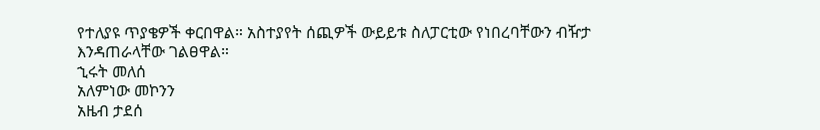የተለያዩ ጥያቄዎች ቀርበዋል። አስተያየት ሰጪዎች ውይይቱ ስለፓርቲው የነበረባቸውን ብዥታ እንዳጠራላቸው ገልፀዋል።
ኂሩት መለሰ
አለምነው መኮንን
አዜብ ታደሰ